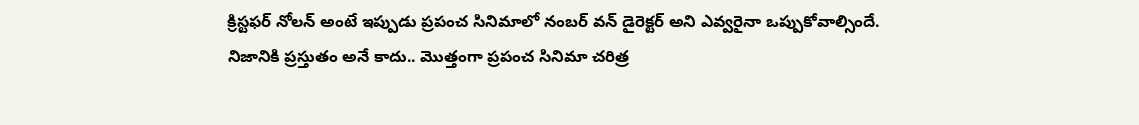క్రిస్టఫర్ నోలన్ అంటే ఇప్పుడు ప్రపంచ సినిమాలో నంబర్ వన్ డైరెక్టర్ అని ఎవ్వరైనా ఒప్పుకోవాల్సిందే. నిజానికి ప్రస్తుతం అనే కాదు.. మొత్తంగా ప్రపంచ సినిమా చరిత్ర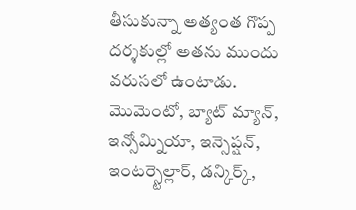తీసుకున్నా అత్యంత గొప్ప దర్శకుల్లో అతను ముందు వరుసలో ఉంటాడు. మొమెంటో, బ్యాట్ మ్యాన్, ఇన్సోమ్నియా, ఇన్సెప్షన్, ఇంటర్స్టెల్లార్, డన్కిర్క్,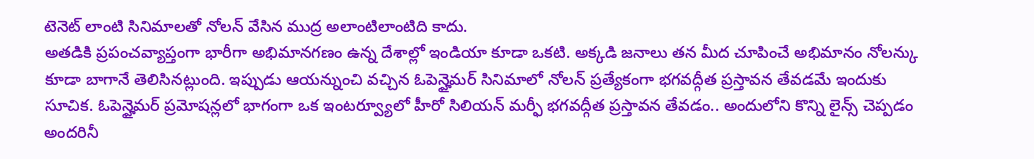టెనెట్ లాంటి సినిమాలతో నోలన్ వేసిన ముద్ర అలాంటిలాంటిది కాదు.
అతడికి ప్రపంచవ్యాప్తంగా భారీగా అభిమానగణం ఉన్న దేశాల్లో ఇండియా కూడా ఒకటి. అక్కడి జనాలు తన మీద చూపించే అభిమానం నోలన్కు కూడా బాగానే తెలిసినట్లుంది. ఇప్పుడు ఆయన్నుంచి వచ్చిన ఓపెన్హైమర్ సినిమాలో నోలన్ ప్రత్యేకంగా భగవద్గీత ప్రస్తావన తేవడమే ఇందుకు సూచిక. ఓపెన్హైమర్ ప్రమోషన్లలో భాగంగా ఒక ఇంటర్వ్యూలో హీరో సిలియన్ మర్ఫీ భగవద్గీత ప్రస్తావన తేవడం.. అందులోని కొన్ని లైన్స్ చెప్పడం అందరినీ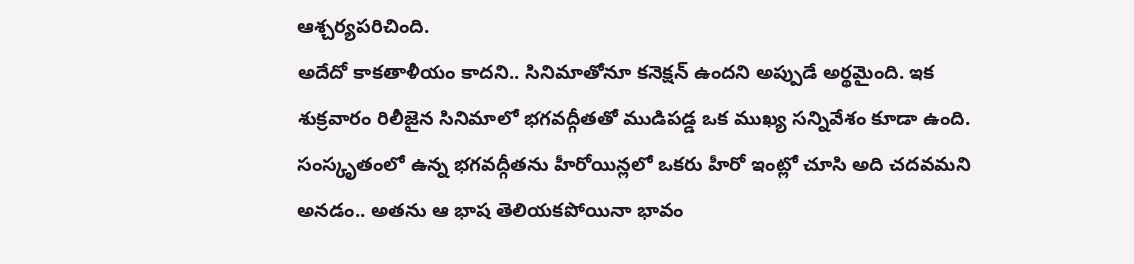ఆశ్చర్యపరిచింది.
అదేదో కాకతాళీయం కాదని.. సినిమాతోనూ కనెక్షన్ ఉందని అప్పుడే అర్థమైంది. ఇక శుక్రవారం రిలీజైన సినిమాలో భగవద్గీతతో ముడిపడ్డ ఒక ముఖ్య సన్నివేశం కూడా ఉంది. సంస్కృతంలో ఉన్న భగవద్గీతను హీరోయిన్లలో ఒకరు హీరో ఇంట్లో చూసి అది చదవమని అనడం.. అతను ఆ భాష తెలియకపోయినా భావం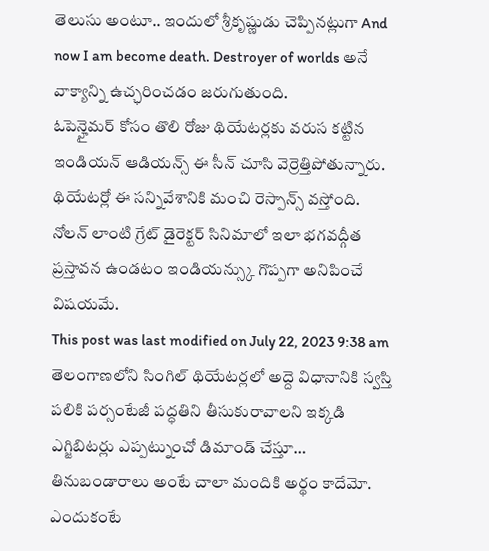తెలుసు అంటూ.. ఇందులో శ్రీకృష్ణుడు చెప్పినట్లుగా And now I am become death. Destroyer of worlds అనే వాక్యాన్ని ఉచ్ఛరించడం జరుగుతుంది.
ఓపెన్హైమర్ కోసం తొలి రోజు థియేటర్లకు వరుస కట్టిన ఇండియన్ ఆడియన్స్ ఈ సీన్ చూసి వెర్రెత్తిపోతున్నారు. థియేటర్లో ఈ సన్నివేశానికి మంచి రెస్పాన్స్ వస్తోంది. నోలన్ లాంటి గ్రేట్ డైరెక్టర్ సినిమాలో ఇలా భగవద్గీత ప్రస్తావన ఉండటం ఇండియన్స్కు గొప్పగా అనిపించే విషయమే.
This post was last modified on July 22, 2023 9:38 am
తెలంగాణలోని సింగిల్ థియేటర్లలో అద్దె విధానానికి స్వస్తి పలికి పర్సంటేజీ పద్ధతిని తీసుకురావాలని ఇక్కడి ఎగ్జిబిటర్లు ఎప్పట్నుంచో డిమాండ్ చేస్తూ…
తినుబండారాలు అంటే చాలా మందికి అర్థం కాదేమో. ఎందుకంటే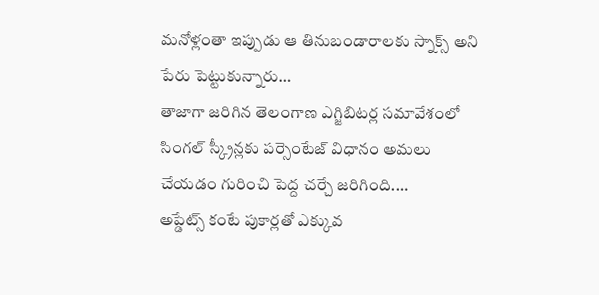మనోళ్లంతా ఇప్పుడు ఆ తినుబండారాలకు స్నాక్స్ అని పేరు పెట్టుకున్నారు…
తాజాగా జరిగిన తెలంగాణ ఎగ్జిబిటర్ల సమావేశంలో సింగల్ స్క్రీన్లకు పర్సెంటేజ్ విధానం అమలు చేయడం గురించి పెద్ద చర్చే జరిగింది.…
అప్డేట్స్ కంటే పుకార్లతో ఎక్కువ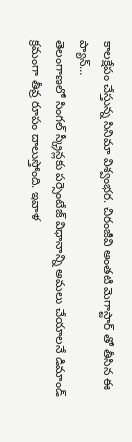కాలక్షేపం చేస్తున్న సినిమా విశ్వంభర. చిరంజీవి అంతటి మెగాస్టార్ తో తీసిన ఈ ప్యాన్…
తెలంగాణలో సింగల్ స్క్రీన్లకు పర్సెంటేజ్ విధానాన్ని అమలు చేయాలనే డిమాండ్ క్రమంగా తీవ్ర రూపం దాలుస్తోంది. ఇవాళ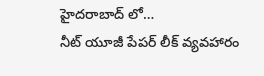హైదరాబాద్ లో…
నీట్ యూజీ పేపర్ లీక్ వ్యవహారం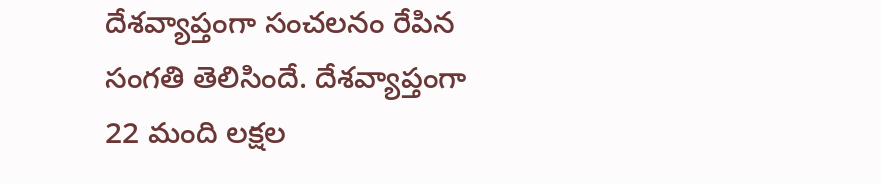దేశవ్యాప్తంగా సంచలనం రేపిన సంగతి తెలిసిందే. దేశవ్యాప్తంగా 22 మంది లక్షల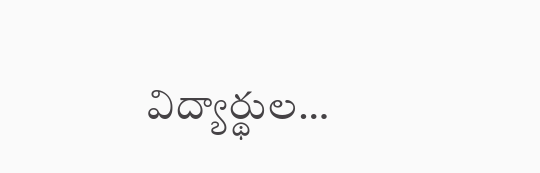విద్యార్థుల…